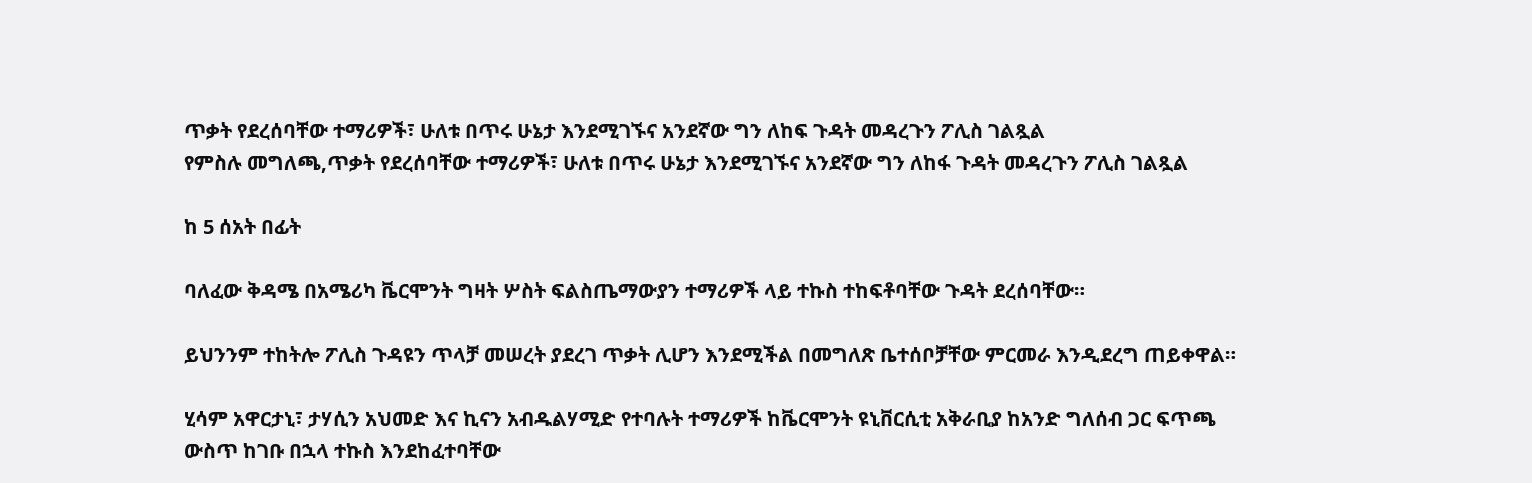ጥቃት የደረሰባቸው ተማሪዎች፣ ሁለቱ በጥሩ ሁኔታ እንደሚገኙና አንደኛው ግን ለከፍ ጉዳት መዳረጉን ፖሊስ ገልጿል
የምስሉ መግለጫ,ጥቃት የደረሰባቸው ተማሪዎች፣ ሁለቱ በጥሩ ሁኔታ እንደሚገኙና አንደኛው ግን ለከፋ ጉዳት መዳረጉን ፖሊስ ገልጿል

ከ 5 ሰአት በፊት

ባለፈው ቅዳሜ በአሜሪካ ቬርሞንት ግዛት ሦስት ፍልስጤማውያን ተማሪዎች ላይ ተኩስ ተከፍቶባቸው ጉዳት ደረሰባቸው።

ይህንንም ተከትሎ ፖሊስ ጉዳዩን ጥላቻ መሠረት ያደረገ ጥቃት ሊሆን እንደሚችል በመግለጽ ቤተሰቦቻቸው ምርመራ እንዲደረግ ጠይቀዋል።

ሂሳም አዋርታኒ፣ ታሃሲን አህመድ እና ኪናን አብዱልሃሚድ የተባሉት ተማሪዎች ከቬርሞንት ዩኒቨርሲቲ አቅራቢያ ከአንድ ግለሰብ ጋር ፍጥጫ ውስጥ ከገቡ በኋላ ተኩስ እንደከፈተባቸው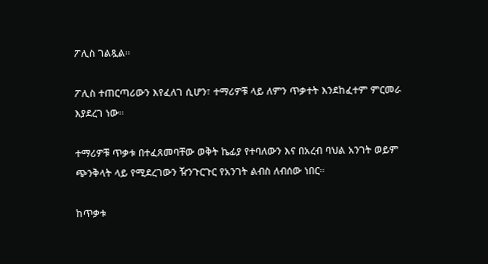ፖሊስ ገልጿል።

ፖሊስ ተጠርጣሪውን እየፈለገ ሲሆን፣ ተማሪዎቹ ላይ ለምን ጥቃተት እንደከፈተም ምርመራ እያደረገ ነው።

ተማሪዎቹ ጥቃቱ በተፈጸመባቸው ወቅት ኬፊያ የተባለውን እና በአረብ ባህል አንገት ወይም ጭንቅላት ላይ የሚደረገውን ዥንጉርጉር የአንገት ልብስ ለብሰው ነበር።

ከጥቃቱ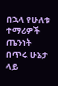በኋላ የሁለቱ ተማሪዎች ጤንነት በጥሩ ሁኔታ ላይ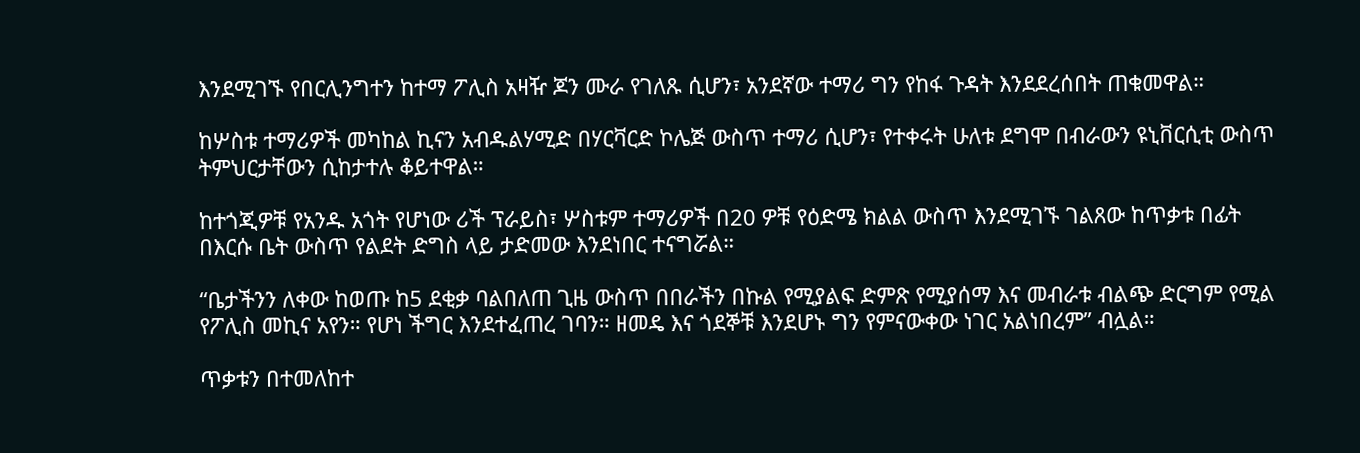እንደሚገኙ የበርሊንግተን ከተማ ፖሊስ አዛዥ ጆን ሙራ የገለጹ ሲሆን፣ አንደኛው ተማሪ ግን የከፋ ጉዳት እንደደረሰበት ጠቁመዋል።

ከሦስቱ ተማሪዎች መካከል ኪናን አብዱልሃሚድ በሃርቫርድ ኮሌጅ ውስጥ ተማሪ ሲሆን፣ የተቀሩት ሁለቱ ደግሞ በብራውን ዩኒቨርሲቲ ውስጥ ትምህርታቸውን ሲከታተሉ ቆይተዋል።

ከተጎጂዎቹ የአንዱ አጎት የሆነው ሪች ፕራይስ፣ ሦስቱም ተማሪዎች በ20 ዎቹ የዕድሜ ክልል ውስጥ እንደሚገኙ ገልጸው ከጥቃቱ በፊት በእርሱ ቤት ውስጥ የልደት ድግስ ላይ ታድመው እንደነበር ተናግሯል።

“ቤታችንን ለቀው ከወጡ ከ5 ደቂቃ ባልበለጠ ጊዜ ውስጥ በበራችን በኩል የሚያልፍ ድምጽ የሚያሰማ እና መብራቱ ብልጭ ድርግም የሚል የፖሊስ መኪና አየን። የሆነ ችግር እንደተፈጠረ ገባን። ዘመዴ እና ጎደኞቹ እንደሆኑ ግን የምናውቀው ነገር አልነበረም” ብሏል።

ጥቃቱን በተመለከተ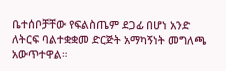ቤተሰቦቻቸው የፍልስጤም ደጋፊ በሆነ አንድ ለትርፍ ባልተቋቋመ ድርጅት አማካኝነት መግለጫ አውጥተዋል።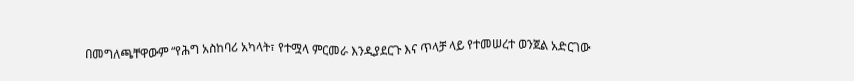በመግለጫቸዋውም “የሕግ አስከባሪ አካላት፣ የተሟላ ምርመራ እንዲያደርጉ እና ጥላቻ ላይ የተመሠረተ ወንጀል አድርገው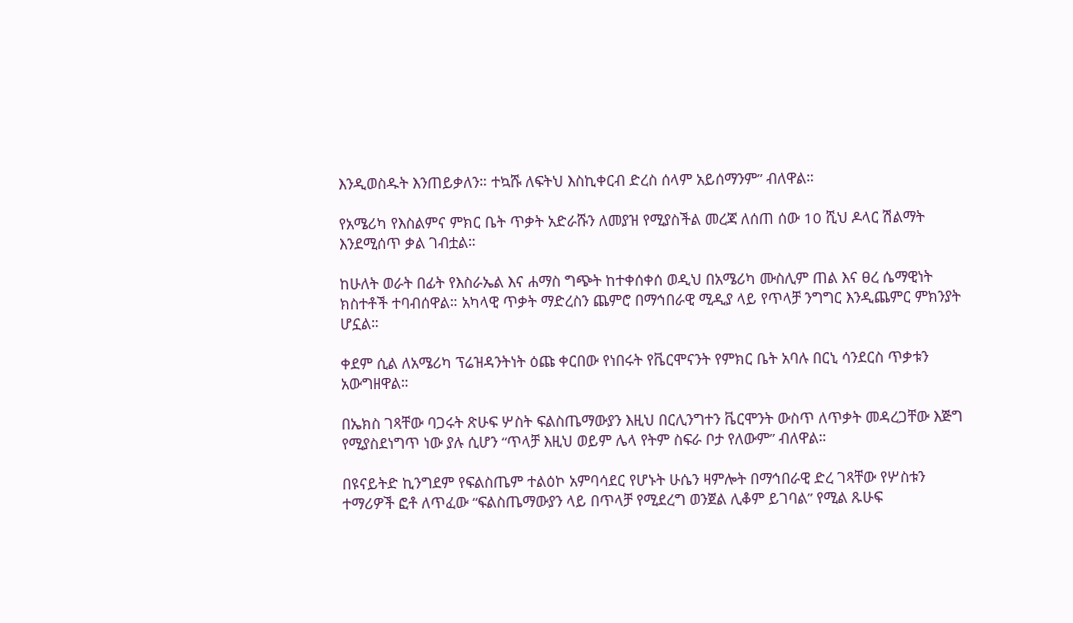እንዲወስዱት እንጠይቃለን። ተኳሹ ለፍትህ እስኪቀርብ ድረስ ሰላም አይሰማንም” ብለዋል።

የአሜሪካ የእስልምና ምክር ቤት ጥቃት አድራሹን ለመያዝ የሚያስችል መረጃ ለሰጠ ሰው 10 ሺህ ዶላር ሽልማት እንደሚሰጥ ቃል ገብቷል።

ከሁለት ወራት በፊት የእስራኤል እና ሐማስ ግጭት ከተቀሰቀሰ ወዲህ በአሜሪካ ሙስሊም ጠል እና ፀረ ሴማዊነት ክስተቶች ተባብሰዋል። አካላዊ ጥቃት ማድረስን ጨምሮ በማኅበራዊ ሚዲያ ላይ የጥላቻ ንግግር እንዲጨምር ምክንያት ሆኗል።

ቀደም ሲል ለአሜሪካ ፕሬዝዳንትነት ዕጩ ቀርበው የነበሩት የቬርሞናንት የምክር ቤት አባሉ በርኒ ሳንደርስ ጥቃቱን አውግዘዋል።

በኤክስ ገጻቸው ባጋሩት ጽሁፍ ሦስት ፍልስጤማውያን እዚህ በርሊንግተን ቬርሞንት ውስጥ ለጥቃት መዳረጋቸው እጅግ የሚያስደነግጥ ነው ያሉ ሲሆን “ጥላቻ እዚህ ወይም ሌላ የትም ስፍራ ቦታ የለውም” ብለዋል።

በዩናይትድ ኪንግደም የፍልስጤም ተልዕኮ አምባሳደር የሆኑት ሁሴን ዛምሎት በማኅበራዊ ድረ ገጻቸው የሦስቱን ተማሪዎች ፎቶ ለጥፈው “ፍልስጤማውያን ላይ በጥላቻ የሚደረግ ወንጀል ሊቆም ይገባል” የሚል ጹሁፍ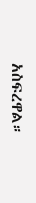አስፍረዋል።